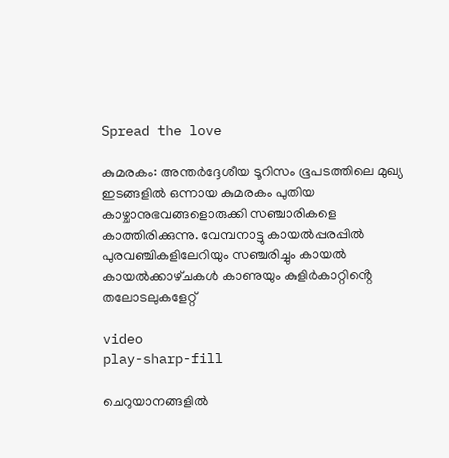Spread the love

കുമരകം: അന്തർദ്ദേശീയ ടൂറിസം ഭൂപടത്തിലെ മുഖ്യ ഇടങ്ങളിൽ ഒന്നായ കുമരകം പുതിയ കാഴ്ചാനുഭവങ്ങളൊരുക്കി സഞ്ചാരികളെ കാത്തിരിക്കുന്നു. വേമ്പനാട്ടു കായൽപ്പരപ്പിൽ പുരവഞ്ചികളിലേറിയും സഞ്ചരിച്ചും കായൽ കായൽക്കാഴ്‌ചകൾ കാണുയും കുളിർകാറ്റിൻ്റെ തലോടലുകളേറ്റ്

video
play-sharp-fill

ചെറുയാനങ്ങളിൽ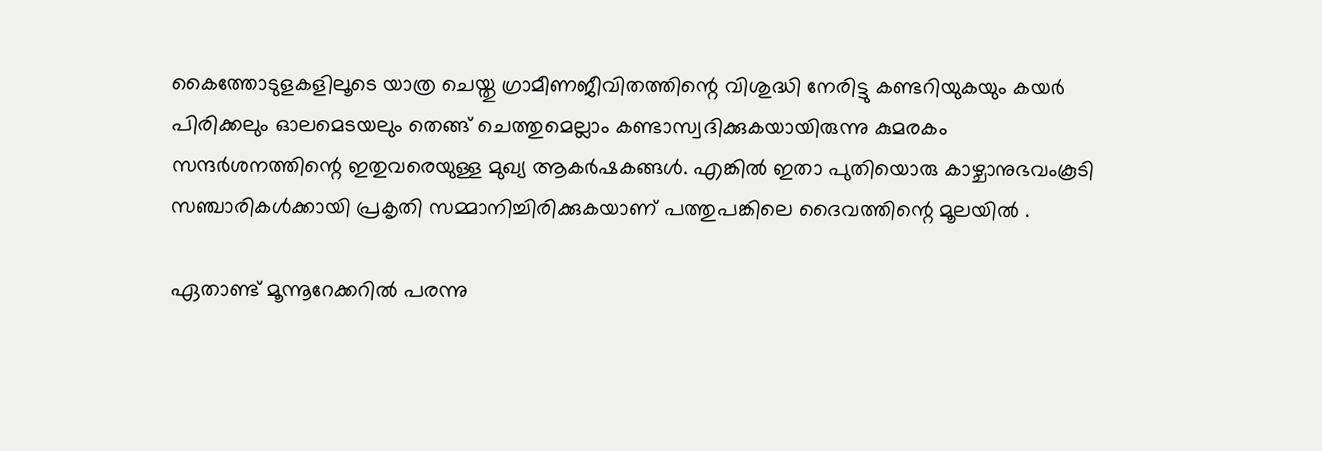കൈത്തോടുളകളിലൂടെ യാത്ര ചെയ്തു ഗ്രാമീണജീവിതത്തിന്റെ വിശുദ്ധി നേരിട്ടു കണ്ടറിയുകയും കയർ പിരിക്കലും ഓലമെടയലും തെങ്ങ് ചെത്തുമെല്ലാം കണ്ടാസ്വദിക്കുകയായിരുന്നു കുമരകം സന്ദർശനത്തിന്റെ ഇതുവരെയുള്ള മുഖ്യ ആകർഷകങ്ങൾ. എങ്കിൽ ഇതാ പുതിയൊരു കാഴ്ചാനുഭവംകൂടി സഞ്ചാരികൾക്കായി പ്രകൃതി സമ്മാനിച്ചിരിക്കുകയാണ് പത്തുപങ്കിലെ ദൈവത്തിന്റെ മൂലയിൽ .

ഏതാണ്ട് മൂന്നൂറേക്കറിൽ പരന്നു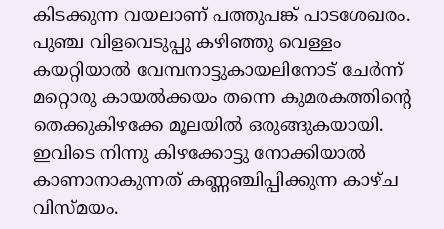കിടക്കുന്ന വയലാണ് പത്തുപങ്ക് പാടശേഖരം. പുഞ്ച വിളവെടുപ്പു കഴിഞ്ഞു വെള്ളം കയറ്റിയാൽ വേമ്പനാട്ടുകായ‌ലിനോട് ചേർന്ന് മറ്റൊരു കായൽക്കയം തന്നെ കുമരകത്തിൻ്റെ തെക്കുകിഴക്കേ മൂലയിൽ ഒരുങ്ങുകയായി. ഇവിടെ നിന്നു കിഴക്കോട്ടു നോക്കിയാൽ കാണാനാകുന്നത് കണ്ണഞ്ചിപ്പിക്കുന്ന കാഴ്‌ച വിസ്‌മയം.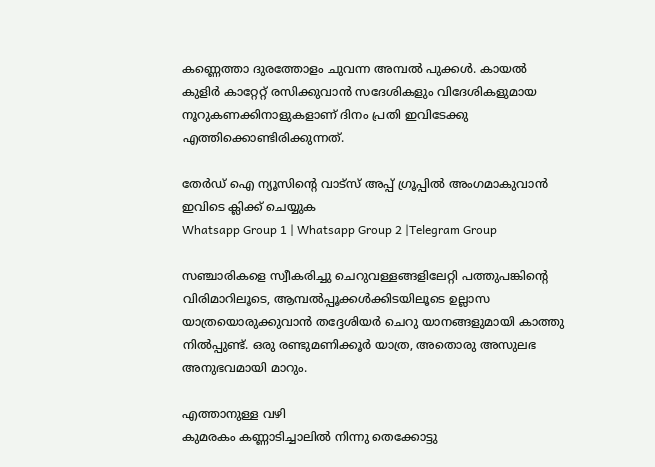കണ്ണെത്താ ദുരത്തോളം ചുവന്ന അമ്പൽ പുക്കൾ. കായൽ കുളിർ കാറ്റേറ്റ് രസിക്കുവാൻ സദേശികളും വിദേശികളുമായ നൂറുകണക്കിനാളുകളാണ് ദിനം പ്രതി ഇവിടേക്കു എത്തിക്കൊണ്ടിരിക്കുന്നത്.

തേർഡ് ഐ ന്യൂസിന്റെ വാട്സ് അപ്പ് ഗ്രൂപ്പിൽ അംഗമാകുവാൻ ഇവിടെ ക്ലിക്ക് ചെയ്യുക
Whatsapp Group 1 | Whatsapp Group 2 |Telegram Group

സഞ്ചാരികളെ സ്വീകരിച്ചു ചെറുവള്ളങ്ങളിലേറ്റി പത്തുപങ്കിന്റെ വിരിമാറിലൂടെ, ആമ്പൽപ്പൂക്കൾക്കിടയിലൂടെ ഉല്ലാസ യാത്രയൊരുക്കുവാൻ തദ്ദേശിയർ ചെറു യാനങ്ങളുമായി കാത്തു നിൽപ്പുണ്ട്. ഒരു രണ്ടുമണിക്കൂർ യാത്ര, അതൊരു അസുലഭ അനുഭവമായി മാറും.

എത്താനുള്ള വഴി
കുമരകം കണ്ണാടിച്ചാലിൽ നിന്നു തെക്കോട്ടു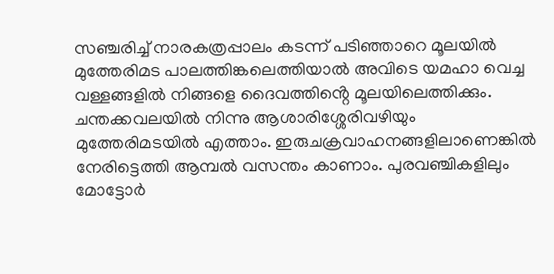സഞ്ചരിച്ച് നാരകത്രപ്പാലം കടന്ന് പടിഞ്ഞാറെ മൂലയിൽ മുത്തേരിമട പാലത്തിങ്കലെത്തിയാൽ അവിടെ യമഹാ വെച്ച വള്ളങ്ങളിൽ നിങ്ങളെ ദൈവത്തിൻ്റെ മൂലയിലെത്തിക്കും. ചന്തക്കവലയിൽ നിന്നു ആശാരിശ്ശേരിവഴിയും മുത്തേരിമടയിൽ എത്താം. ഇരുചക്രവാഹനങ്ങളിലാണെങ്കിൽ നേരിട്ടെത്തി ആമ്പൽ വസന്തം കാണാം. പുരവഞ്ചികളിലും മോട്ടോർ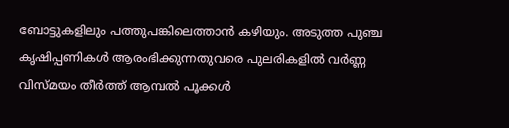ബോട്ടുകളിലും പത്തുപങ്കിലെത്താൻ കഴിയും. അടുത്ത പുഞ്ച കൃഷിപ്പണികൾ ആരംഭിക്കുന്നതുവരെ പുലരികളിൽ വർണ്ണ വിസ്മയം തീർത്ത് ആമ്പൽ പൂക്കൾ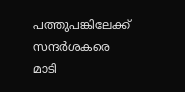പത്തുപങ്കിലേക്ക് സന്ദർശകരെ മാടി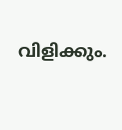വിളിക്കും.